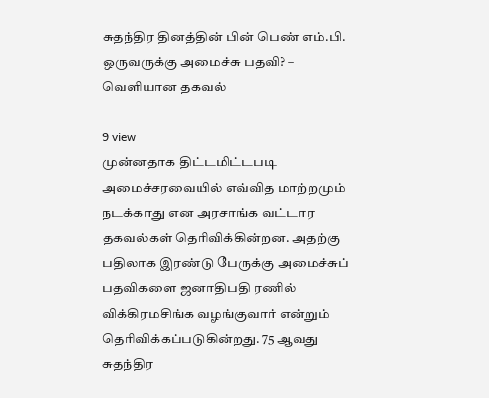சுதந்திர தினத்தின் பின் பெண் எம்.பி. ஒருவருக்கு அமைச்சு பதவி? – வெளியான தகவல்

9 view
முன்னதாக திட்டமிட்டபடி அமைச்சரவையில் எவ்வித மாற்றமும் நடக்காது என அரசாங்க வட்டார தகவல்கள் தெரிவிக்கின்றன. அதற்கு பதிலாக இரண்டு பேருக்கு அமைச்சுப் பதவிகளை ஜனாதிபதி ரணில் விக்கிரமசிங்க வழங்குவார் என்றும் தெரிவிக்கப்படுகின்றது. 75 ஆவது சுதந்திர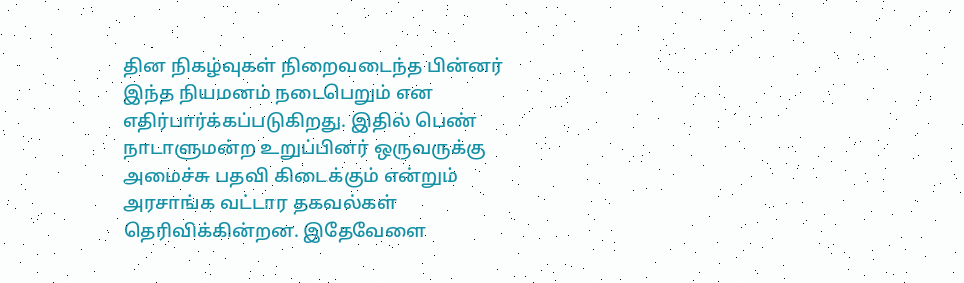தின நிகழ்வுகள் நிறைவடைந்த பின்னர் இந்த நியமனம் நடைபெறும் என எதிர்பார்க்கப்படுகிறது. இதில் பெண் நாடாளுமன்ற உறுப்பினர் ஒருவருக்கு அமைச்சு பதவி கிடைக்கும் என்றும் அரசாங்க வட்டார தகவல்கள் தெரிவிக்கின்றன. இதேவேளை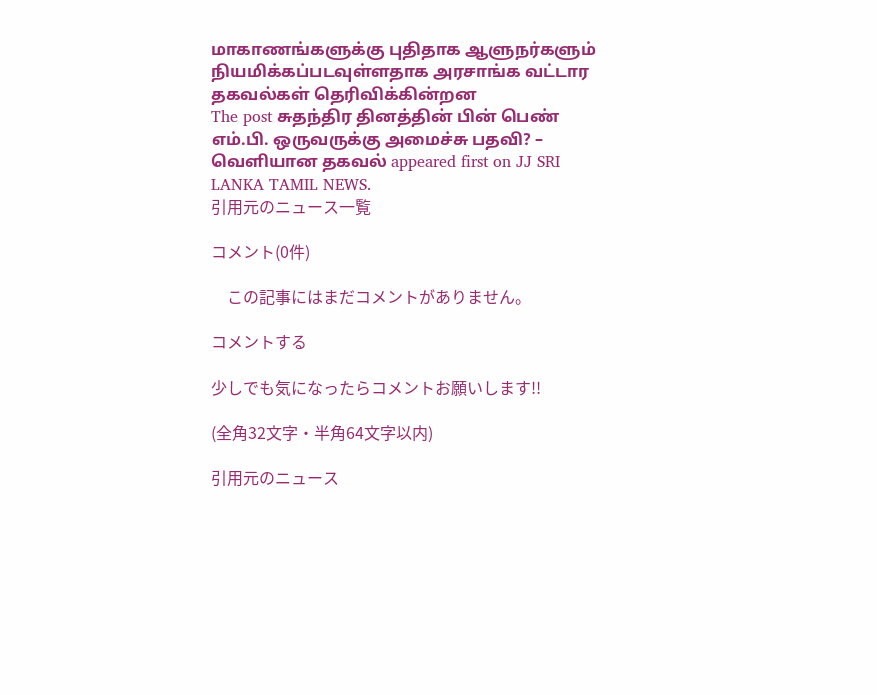மாகாணங்களுக்கு புதிதாக ஆளுநர்களும் நியமிக்கப்படவுள்ளதாக அரசாங்க வட்டார தகவல்கள் தெரிவிக்கின்றன
The post சுதந்திர தினத்தின் பின் பெண் எம்.பி. ஒருவருக்கு அமைச்சு பதவி? – வெளியான தகவல் appeared first on JJ SRI LANKA TAMIL NEWS.
引用元のニュース一覧

コメント(0件)

    この記事にはまだコメントがありません。

コメントする

少しでも気になったらコメントお願いします!!

(全角32文字・半角64文字以内)

引用元のニュース